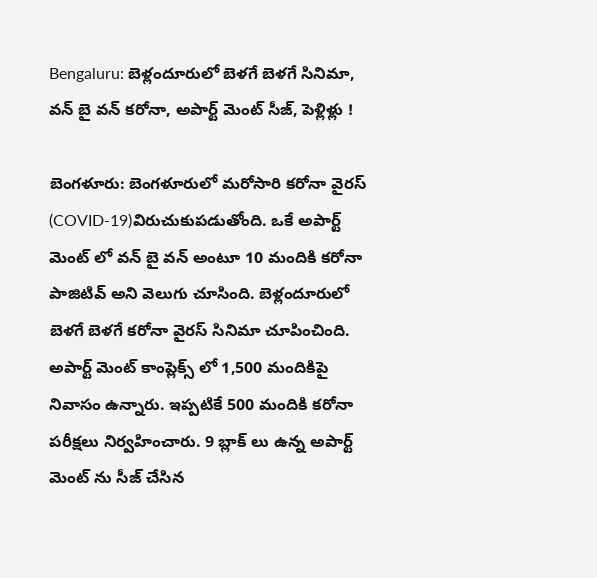Bengaluru: బెళ్లందూరులో బెళగే బెళగే సినిమా, వన్ బై వన్ కరోనా, అపార్ట్ మెంట్ సీజ్, పెళ్లిళ్లు !

బెంగళూరు: బెంగళూరులో మరోసారి కరోనా వైరస్ (COVID-19)విరుచుకుపడుతోంది. ఒకే అపార్ట్ మెంట్ లో వన్ బై వన్ అంటూ 10 మందికి కరోనా పాజిటివ్ అని వెలుగు చూసింది. బెళ్లందూరులో బెళగే బెళగే కరోనా వైరస్ సినిమా చూపించింది. అపార్ట్ మెంట్ కాంప్లెక్స్ లో 1,500 మందికిపై నివాసం ఉన్నారు. ఇప్పటికే 500 మందికి కరోనా పరీక్షలు నిర్వహించారు. 9 బ్లాక్ లు ఉన్న అపార్ట్ మెంట్ ను సీజ్ చేసిన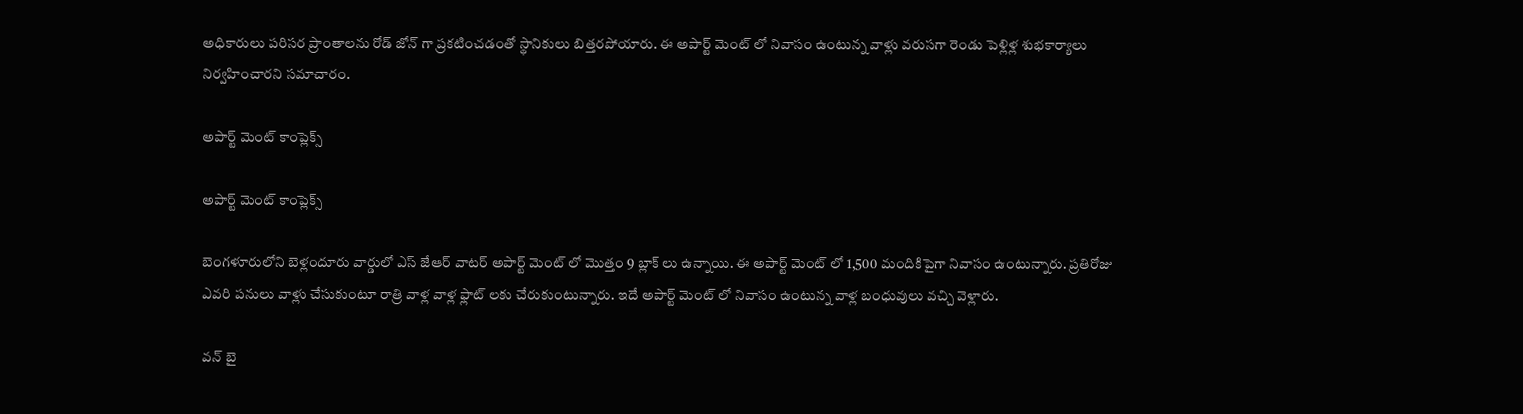అధికారులు పరిసర ప్రాంతాలను రోడ్ జోన్ గా ప్రకటించడంతో స్థానికులు బిత్తరపోయారు. ఈ అపార్ట్ మెంట్ లో నివాసం ఉంటున్న వాళ్లు వరుసగా రెండు పెళ్లిళ్ల శుభకార్యాలు నిర్వహించారని సమాచారం.

అపార్ట్ మెంట్ కాంప్లెక్స్

అపార్ట్ మెంట్ కాంప్లెక్స్

బెంగళూరులోని బెళ్లందూరు వార్డులో ఎస్ జేఆర్ వాటర్ అపార్ట్ మెంట్ లో మొత్తం 9 బ్లాక్ లు ఉన్నాయి. ఈ అపార్ట్ మెంట్ లో 1,500 మందికిపైగా నివాసం ఉంటున్నారు. ప్రతిరోజు ఎవరి పనులు వాళ్లు చేసుకుంటూ రాత్రి వాళ్ల వాళ్ల ఫ్లాట్ లకు చేరుకుంటున్నారు. ఇదే అపార్ట్ మెంట్ లో నివాసం ఉంటున్న వాళ్ల బంధువులు వచ్చి వెళ్లారు.

వన్ బై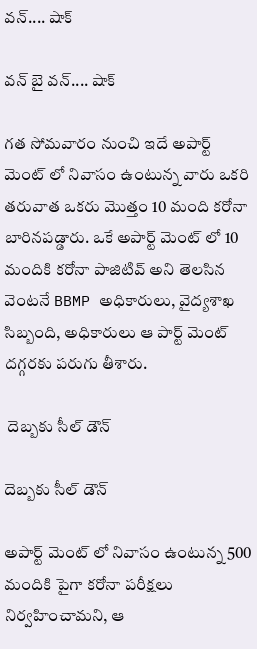వన్.... షాక్

వన్ బై వన్.... షాక్

గత సోమవారం నుంచి ఇదే అపార్ట్ మెంట్ లో నివాసం ఉంటున్న వారు ఒకరి తరువాత ఒకరు మొత్తం 10 మంది కరోనా బారినపడ్డారు. ఒకే అపార్ట్ మెంట్ లో 10 మందికి కరోనా పాజిటివ్ అని తెలసిన వెంటనే BBMP అధికారులు, వైద్యశాఖ సిబ్బంది, అధికారులు ఆ పార్ట్ మెంట్ దగ్గరకు పరుగు తీశారు.

 దెబ్బకు సీల్ డౌన్

దెబ్బకు సీల్ డౌన్

అపార్ట్ మెంట్ లో నివాసం ఉంటున్న 500 మందికి పైగా కరోనా పరీక్షలు నిర్వహించామని, ఆ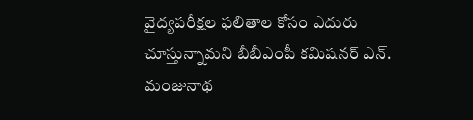వైద్యపరీక్షల ఫలితాల కోసం ఎదురు చూస్తున్నామని బీబీఎంపీ కమిషనర్ ఎన్. మంజునాథ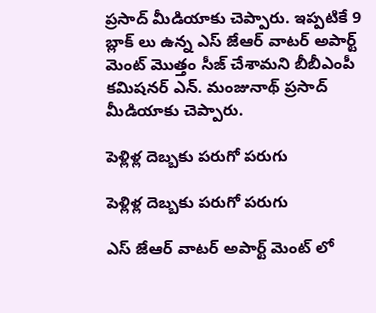ప్రసాద్ మీడియాకు చెప్పారు. ఇప్పటికే 9 బ్లాక్ లు ఉన్న ఎస్ జేఆర్ వాటర్ అపార్ట్ మెంట్ మొత్తం సీజ్ చేశామని బీబీఎంపీ కమిషనర్ ఎన్. మంజునాథ్ ప్రసాద్ మీడియాకు చెప్పారు.

పెళ్లిళ్ల దెబ్బకు పరుగో పరుగు

పెళ్లిళ్ల దెబ్బకు పరుగో పరుగు

ఎస్ జేఆర్ వాటర్ అపార్ట్ మెంట్ లో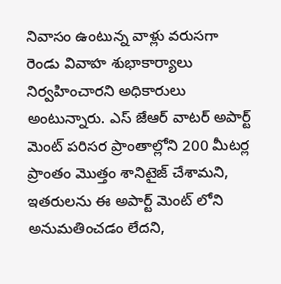నివాసం ఉంటున్న వాళ్లు వరుసగా రెండు వివాహ శుభాకార్యాలు నిర్వహించారని అధికారులు అంటున్నారు. ఎస్ జేఆర్ వాటర్ అపార్ట్ మెంట్ పరిసర ప్రాంతాల్లోని 200 మీటర్ల ప్రాంతం మొత్తం శానిటైజ్ చేశామని, ఇతరులను ఈ అపార్ట్ మెంట్ లోని అనుమతించడం లేదని,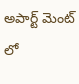అపార్ట్ మెంట్ లో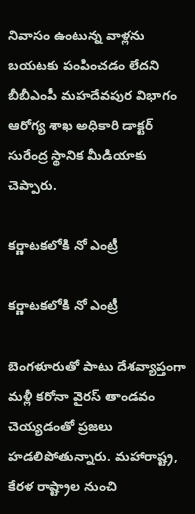నివాసం ఉంటున్న వాళ్లను బయటకు పంపించడం లేదని బీబీఎంపీ మహదేవపుర విభాగం ఆరోగ్య శాఖ అధికారి డాక్టర్ సురేంద్ర స్థానిక మీడియాకు చెప్పారు.

కర్ణాటకలోకి నో ఎంట్రీ

కర్ణాటకలోకి నో ఎంట్రీ

బెంగళూరుతో పాటు దేశవ్యాప్తంగా మళ్లీ కరోనా వైరస్ తాండవం చెయ్యడంతో ప్రజలు హడలిపోతున్నారు. మహారాష్ట్ర, కేరళ రాష్ట్రాల నుంచి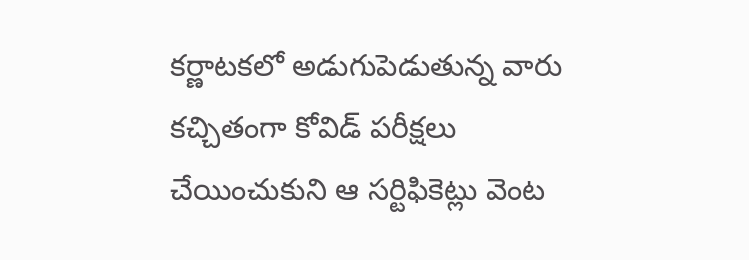కర్ణాటకలో అడుగుపెడుతున్న వారు కచ్చితంగా కోవిడ్ పరీక్షలు చేయించుకుని ఆ సర్టిఫికెట్లు వెంట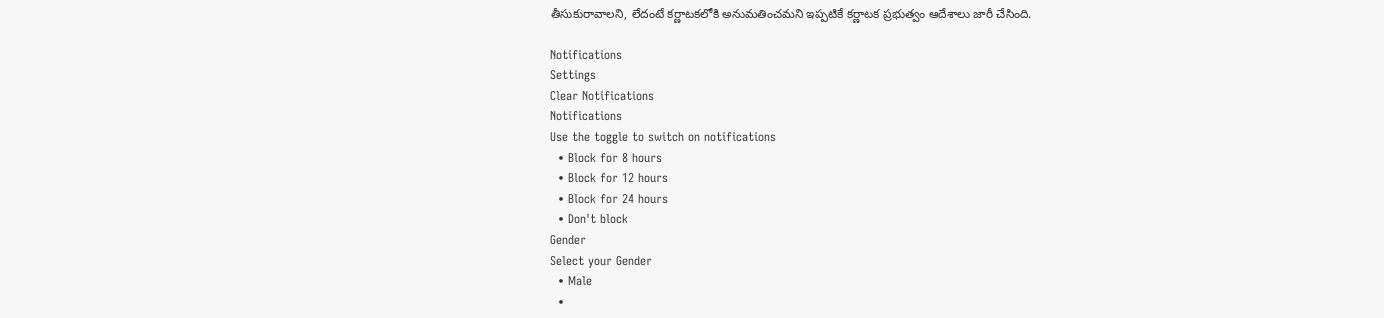తీసుకురావాలని, లేదంటే కర్ణాటకలోకి అనుమతించమని ఇప్పటికే కర్ణాటక ప్రభుత్వం ఆదేశాలు జారీ చేసింది.

Notifications
Settings
Clear Notifications
Notifications
Use the toggle to switch on notifications
  • Block for 8 hours
  • Block for 12 hours
  • Block for 24 hours
  • Don't block
Gender
Select your Gender
  • Male
  •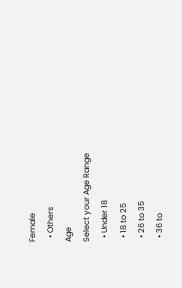Female
  • Others
Age
Select your Age Range
  • Under 18
  • 18 to 25
  • 26 to 35
  • 36 to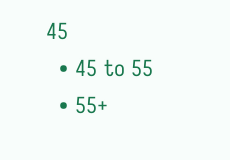45
  • 45 to 55
  • 55+